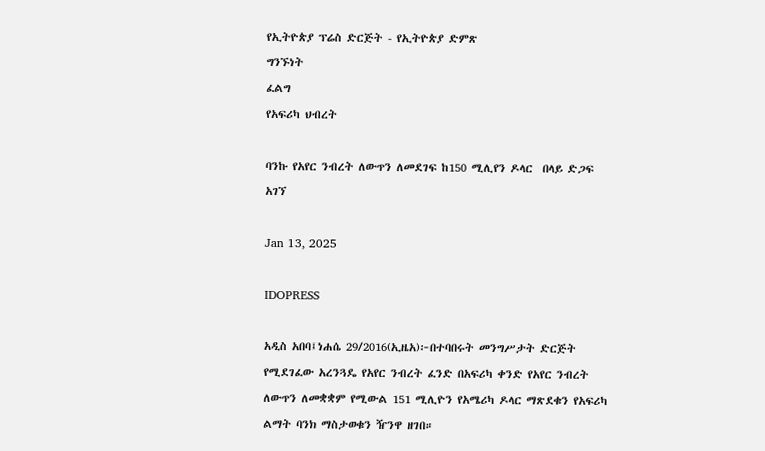የኢትዮጵያ ፕሬስ ድርጅት - የኢትዮጵያ ድምጽ
ግንኙነት
ፈልግ
የአፍሪካ ህብረት

ባንኩ የአየር ንብረት ለውጥን ለመደገፍ ከ150 ሚሊየን ዶላር  በላይ ድጋፍ አገኘ

Jan 13, 2025

IDOPRESS

አዲስ አበባ፤ነሐሴ 29/2016(ኢዜአ)፦በተባበሩት መንግሥታት ድርጅት የሚደገፈው አረንጓዴ የአየር ንብረት ፈንድ በአፍሪካ ቀንድ የአየር ንብረት ለውጥን ለመቋቋም የሚውል 151 ሚሊዮን የአሜሪካ ዶላር ማጽደቁን የአፍሪካ ልማት ባንክ ማስታወቁን ዥንዋ ዘገበ።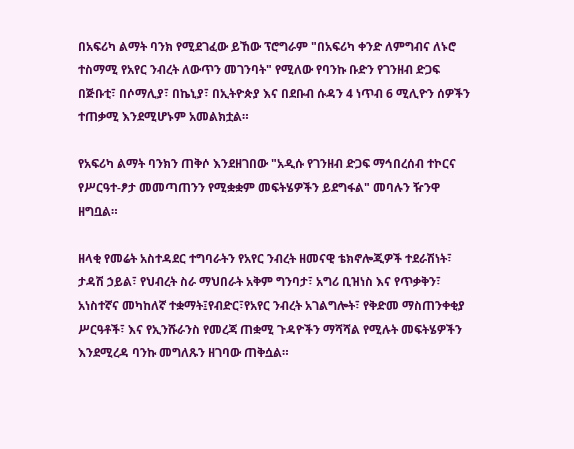በአፍሪካ ልማት ባንክ የሚደገፈው ይኸው ፕሮግራም "በአፍሪካ ቀንድ ለምግብና ለኑሮ ተስማሚ የአየር ንብረት ለውጥን መገንባት" የሚለው የባንኩ ቡድን የገንዘብ ድጋፍ በጅቡቲ፣ በሶማሊያ፣ በኬኒያ፣ በኢትዮጵያ እና በደቡብ ሱዳን 4 ነጥብ 6 ሚሊዮን ሰዎችን ተጠቃሚ እንደሚሆኑም አመልክቷል።

የአፍሪካ ልማት ባንክን ጠቅሶ እንደዘገበው "አዲሱ የገንዘብ ድጋፍ ማኅበረሰብ ተኮርና የሥርዓተ-ፆታ መመጣጠንን የሚቋቋም መፍትሄዎችን ይደግፋል" መባሉን ዥንዋ ዘግቧል።

ዘላቂ የመሬት አስተዳደር ተግባራትን የአየር ንብረት ዘመናዊ ቴክኖሎጂዎች ተደራሽነት፣ ታዳሽ ኃይል፣ የህብረት ስራ ማህበራት አቅም ግንባታ፣ አግሪ ቢዝነስ እና የጥቃቅን፣ አነስተኛና መካከለኛ ተቋማት፤የብድር፣የአየር ንብረት አገልግሎት፣ የቅድመ ማስጠንቀቂያ ሥርዓቶች፣ እና የኢንሹራንስ የመረጃ ጠቋሚ ጉዳዮችን ማሻሻል የሚሉት መፍትሄዎችን እንደሚረዳ ባንኩ መግለጹን ዘገባው ጠቅሷል።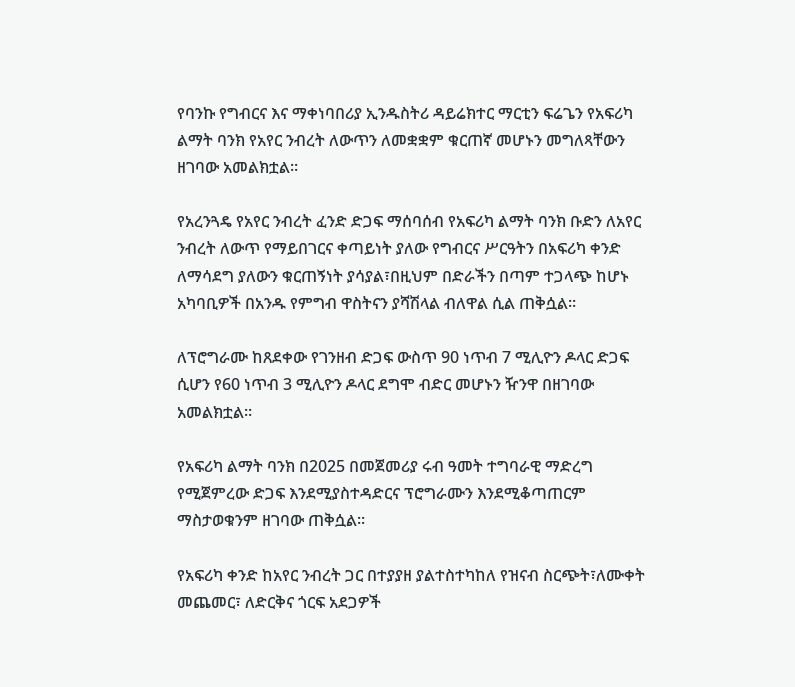የባንኩ የግብርና እና ማቀነባበሪያ ኢንዱስትሪ ዳይሬክተር ማርቲን ፍሬጌን የአፍሪካ ልማት ባንክ የአየር ንብረት ለውጥን ለመቋቋም ቁርጠኛ መሆኑን መግለጻቸውን ዘገባው አመልክቷል።

የአረንጓዴ የአየር ንብረት ፈንድ ድጋፍ ማሰባሰብ የአፍሪካ ልማት ባንክ ቡድን ለአየር ንብረት ለውጥ የማይበገርና ቀጣይነት ያለው የግብርና ሥርዓትን በአፍሪካ ቀንድ ለማሳደግ ያለውን ቁርጠኝነት ያሳያል፣በዚህም በድራችን በጣም ተጋላጭ ከሆኑ አካባቢዎች በአንዱ የምግብ ዋስትናን ያሻሽላል ብለዋል ሲል ጠቅሷል።

ለፕሮግራሙ ከጸደቀው የገንዘብ ድጋፍ ውስጥ 90 ነጥብ 7 ሚሊዮን ዶላር ድጋፍ ሲሆን የ60 ነጥብ 3 ሚሊዮን ዶላር ደግሞ ብድር መሆኑን ዥንዋ በዘገባው አመልክቷል።

የአፍሪካ ልማት ባንክ በ2025 በመጀመሪያ ሩብ ዓመት ተግባራዊ ማድረግ የሚጀምረው ድጋፍ እንደሚያስተዳድርና ፕሮግራሙን እንደሚቆጣጠርም ማስታወቁንም ዘገባው ጠቅሷል።

የአፍሪካ ቀንድ ከአየር ንብረት ጋር በተያያዘ ያልተስተካከለ የዝናብ ስርጭት፣ለሙቀት መጨመር፣ ለድርቅና ጎርፍ አደጋዎች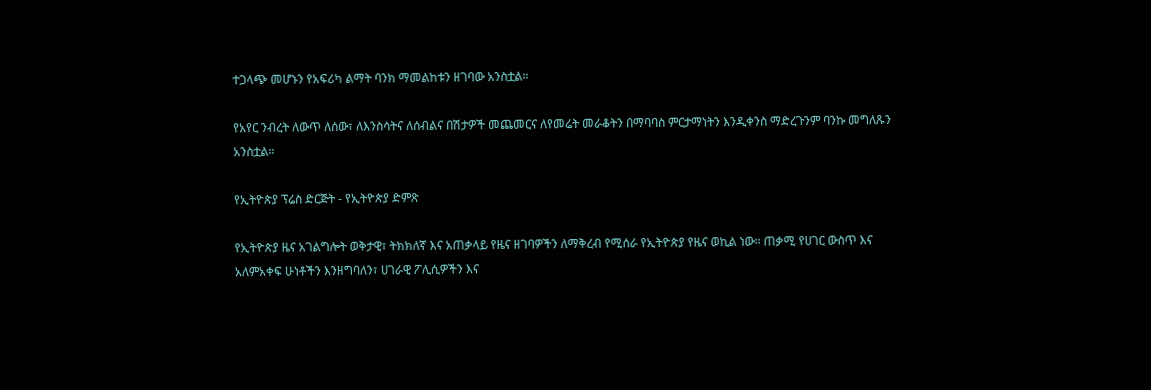ተጋላጭ መሆኑን የአፍሪካ ልማት ባንክ ማመልከቱን ዘገባው አንስቷል።

የአየር ንብረት ለውጥ ለሰው፣ ለእንስሳትና ለሰብልና በሽታዎች መጨመርና ለየመሬት መራቆትን በማባባስ ምርታማነትን እንዲቀንስ ማድረጉንም ባንኩ መግለጹን አንስቷል።

የኢትዮጵያ ፕሬስ ድርጅት - የኢትዮጵያ ድምጽ

የኢትዮጵያ ዜና አገልግሎት ወቅታዊ፣ ትክክለኛ እና አጠቃላይ የዜና ዘገባዎችን ለማቅረብ የሚሰራ የኢትዮጵያ የዜና ወኪል ነው። ጠቃሚ የሀገር ውስጥ እና አለምአቀፍ ሁነቶችን እንዘግባለን፣ ሀገራዊ ፖሊሲዎችን እና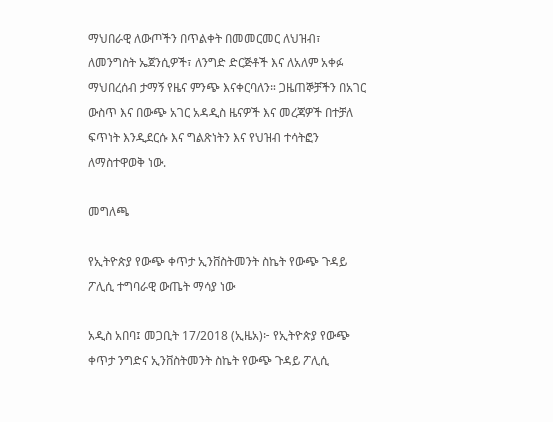ማህበራዊ ለውጦችን በጥልቀት በመመርመር ለህዝብ፣ ለመንግስት ኤጀንሲዎች፣ ለንግድ ድርጅቶች እና ለአለም አቀፉ ማህበረሰብ ታማኝ የዜና ምንጭ እናቀርባለን። ጋዜጠኞቻችን በአገር ውስጥ እና በውጭ አገር አዳዲስ ዜናዎች እና መረጃዎች በተቻለ ፍጥነት እንዲደርሱ እና ግልጽነትን እና የህዝብ ተሳትፎን ለማስተዋወቅ ነው.

መግለጫ

የኢትዮጵያ የውጭ ቀጥታ ኢንቨስትመንት ስኬት የውጭ ጉዳይ ፖሊሲ ተግባራዊ ውጤት ማሳያ ነው

አዲስ አበባ፤ መጋቢት 17/2018 (ኢዜአ)፦ የኢትዮጵያ የውጭ ቀጥታ ንግድና ኢንቨስትመንት ስኬት የውጭ ጉዳይ ፖሊሲ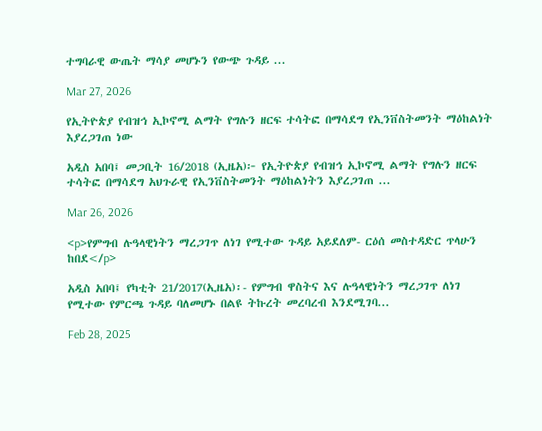ተግባራዊ ውጤት ማሳያ መሆኑን የውጭ ጉዳይ ...

Mar 27, 2026

የኢትዮጵያ የብዝኅ ኢኮኖሚ ልማት የግሉን ዘርፍ ተሳትፎ በማሳደግ የኢንቨስትመንት ማዕከልነት እያረጋገጠ ነው

አዲስ አበባ፤ መጋቢት 16/2018 (ኢዜአ)፦ የኢትዮጵያ የብዝኅ ኢኮኖሚ ልማት የግሉን ዘርፍ ተሳትፎ በማሳደግ አህጉራዊ የኢንቨስትመንት ማዕከልነትን እያረጋገጠ ...

Mar 26, 2026

<p>የምግብ ሉዓላዊነትን ማረጋገጥ ለነገ የሚተው ጉዳይ አይደለም- ርዕሰ መስተዳድር ጥላሁን ከበደ</p>

አዲስ አበባ፤ የካቲት 21/2017(ኢዜአ)፡- የምግብ ዋስትና እና ሉዓላዊነትን ማረጋገጥ ለነገ የሚተው የምርጫ ጉዳይ ባለመሆኑ በልዩ ትኩረት መረባረብ እንደሚገባ...

Feb 28, 2025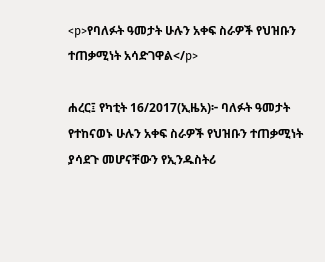<p>የባለፉት ዓመታት ሁሉን አቀፍ ስራዎች የህዝቡን ተጠቃሚነት አሳድገዋል</p>

ሐረር፤ የካቲት 16/2017(ኢዜአ)፦ ባለፉት ዓመታት የተከናወኑ ሁሉን አቀፍ ስራዎች የህዝቡን ተጠቃሚነት ያሳደጉ መሆናቸውን የኢንዱስትሪ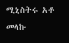ሚኒስትሩ አቶ መላኩ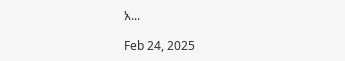አ...

Feb 24, 2025